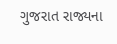ગુજરાત રાજ્યના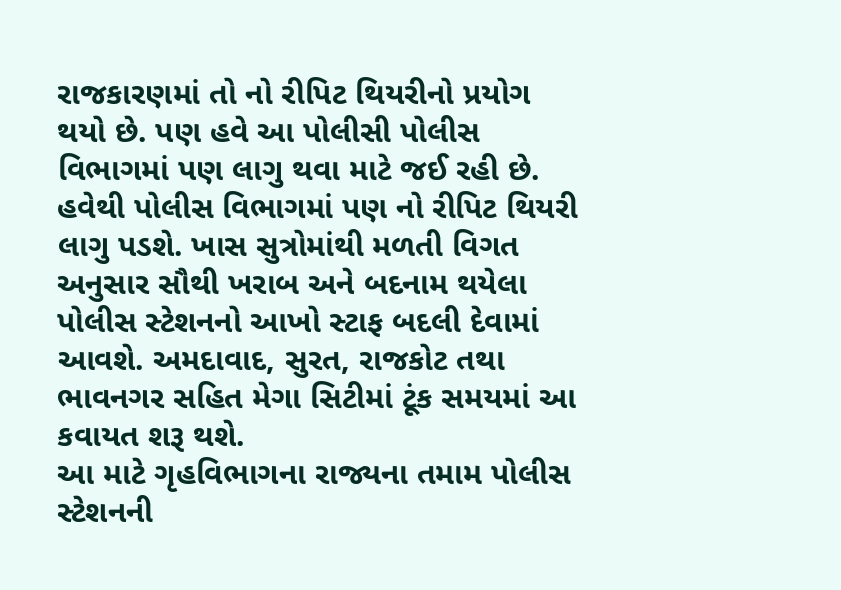રાજકારણમાં તો નો રીપિટ થિયરીનો પ્રયોગ થયો છે. પણ હવે આ પોલીસી પોલીસ વિભાગમાં પણ લાગુ થવા માટે જઈ રહી છે. હવેથી પોલીસ વિભાગમાં પણ નો રીપિટ થિયરી લાગુ પડશે. ખાસ સુત્રોમાંથી મળતી વિગત અનુસાર સૌથી ખરાબ અને બદનામ થયેલા પોલીસ સ્ટેશનનો આખો સ્ટાફ બદલી દેવામાં આવશે. અમદાવાદ, સુરત, રાજકોટ તથા ભાવનગર સહિત મેગા સિટીમાં ટૂંક સમયમાં આ કવાયત શરૂ થશે.
આ માટે ગૃહવિભાગના રાજ્યના તમામ પોલીસ સ્ટેશનની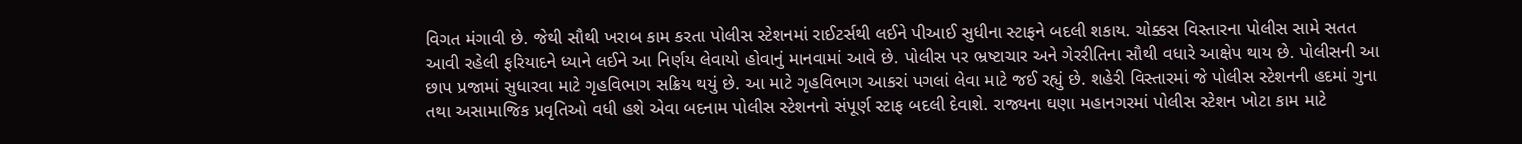વિગત મંગાવી છે. જેથી સૌથી ખરાબ કામ કરતા પોલીસ સ્ટેશનમાં રાઈટર્સથી લઈને પીઆઈ સુધીના સ્ટાફને બદલી શકાય. ચોક્કસ વિસ્તારના પોલીસ સામે સતત આવી રહેલી ફરિયાદને ધ્યાને લઈને આ નિર્ણય લેવાયો હોવાનું માનવામાં આવે છે. પોલીસ પર ભ્રષ્ટાચાર અને ગેરરીતિના સૌથી વધારે આક્ષેપ થાય છે. પોલીસની આ છાપ પ્રજામાં સુધારવા માટે ગૃહવિભાગ સક્રિય થયું છે. આ માટે ગૃહવિભાગ આકરાં પગલાં લેવા માટે જઈ રહ્યું છે. શહેરી વિસ્તારમાં જે પોલીસ સ્ટેશનની હદમાં ગુના તથા અસામાજિક પ્રવૃતિઓ વધી હશે એવા બદનામ પોલીસ સ્ટેશનનો સંપૂર્ણ સ્ટાફ બદલી દેવાશે. રાજ્યના ઘણા મહાનગરમાં પોલીસ સ્ટેશન ખોટા કામ માટે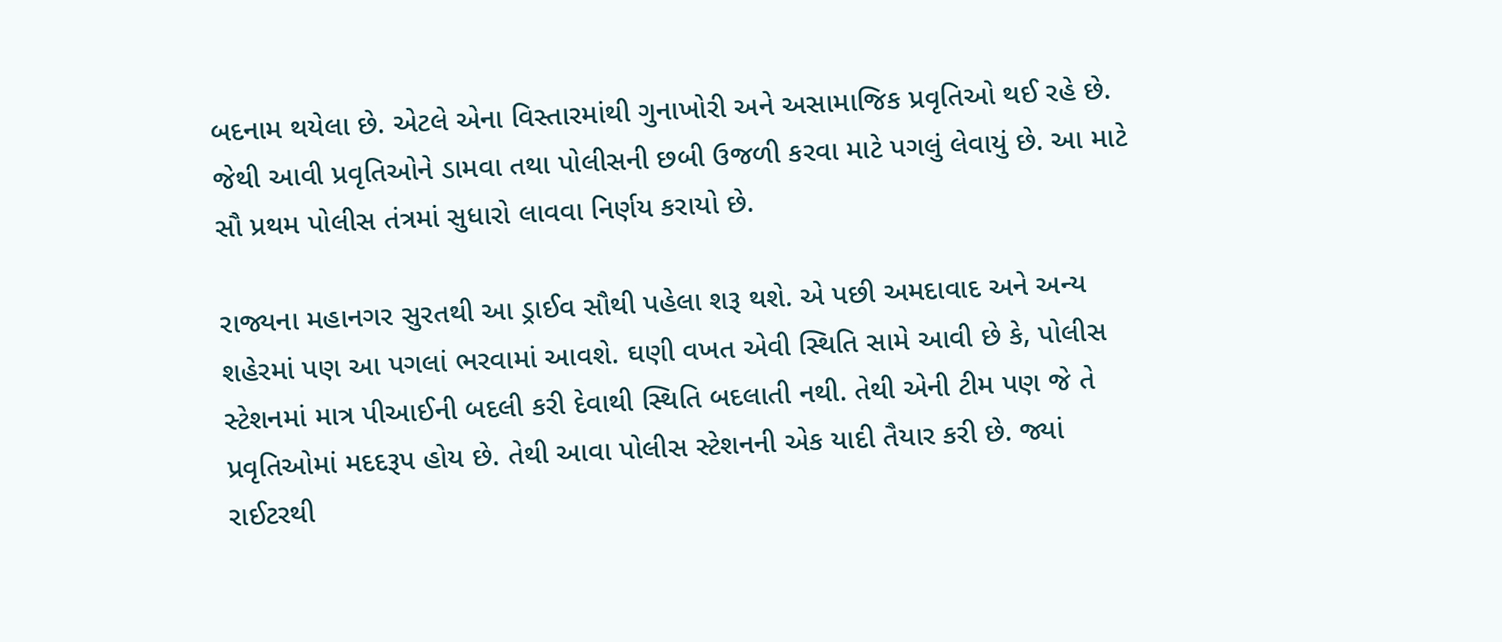બદનામ થયેલા છે. એટલે એના વિસ્તારમાંથી ગુનાખોરી અને અસામાજિક પ્રવૃતિઓ થઈ રહે છે. જેથી આવી પ્રવૃતિઓને ડામવા તથા પોલીસની છબી ઉજળી કરવા માટે પગલું લેવાયું છે. આ માટે સૌ પ્રથમ પોલીસ તંત્રમાં સુધારો લાવવા નિર્ણય કરાયો છે.

રાજ્યના મહાનગર સુરતથી આ ડ્રાઈવ સૌથી પહેલા શરૂ થશે. એ પછી અમદાવાદ અને અન્ય શહેરમાં પણ આ પગલાં ભરવામાં આવશે. ઘણી વખત એવી સ્થિતિ સામે આવી છે કે, પોલીસ સ્ટેશનમાં માત્ર પીઆઈની બદલી કરી દેવાથી સ્થિતિ બદલાતી નથી. તેથી એની ટીમ પણ જે તે પ્રવૃતિઓમાં મદદરૂપ હોય છે. તેથી આવા પોલીસ સ્ટેશનની એક યાદી તૈયાર કરી છે. જ્યાં રાઈટરથી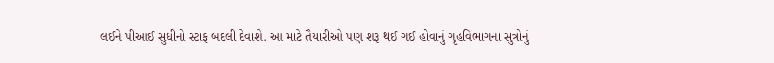લઈને પીઆઈ સુધીનો સ્ટાફ બદલી દેવાશે. આ માટે તૈયારીઓ પણ શરૂ થઈ ગઈ હોવાનું ગૃહવિભાગના સુત્રોનું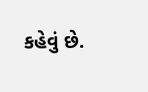કહેવું છે.